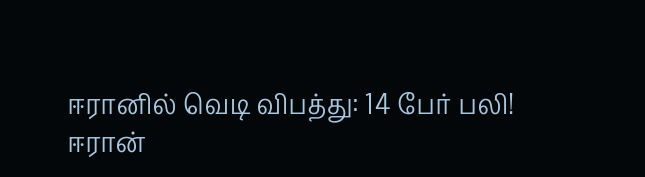ஈரானில் வெடி விபத்து: 14 பேர் பலி!
ஈரான்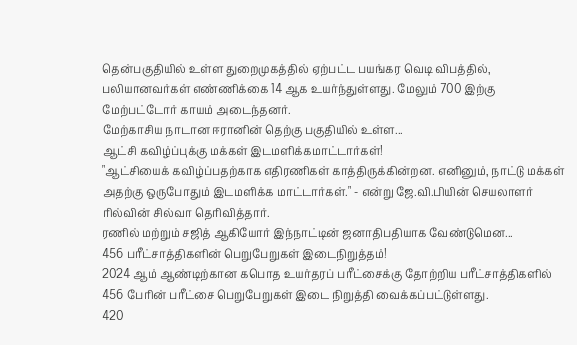தென்பகுதியில் உள்ள துறைமுகத்தில் ஏற்பட்ட பயங்கர வெடி விபத்தில், பலியானவர்கள் எண்ணிக்கை 14 ஆக உயர்ந்துள்ளது. மேலும் 700 இற்கு மேற்பட்டோர் காயம் அடைந்தனர்.
மேற்காசிய நாடான ஈரானின் தெற்கு பகுதியில் உள்ள...
ஆட்சி கவிழ்ப்புக்கு மக்கள் இடமளிக்கமாட்டார்கள்!
"ஆட்சியைக் கவிழ்ப்பதற்காக எதிரணிகள் காத்திருக்கின்றன. எனினும், நாட்டு மக்கள் அதற்கு ஒருபோதும் இடமளிக்க மாட்டார்கள்." - என்று ஜே.வி.பியின் செயலாளர் ரில்வின் சில்வா தெரிவித்தார்.
ரணில் மற்றும் சஜித் ஆகியோர் இந்நாட்டின் ஜனாதிபதியாக வேண்டுமென...
456 பரீட்சாத்திகளின் பெறுபேறுகள் இடைநிறுத்தம்!
2024 ஆம் ஆண்டிற்கான கபொத உயர்தரப் பரீட்சைக்கு தோற்றிய பரீட்சாத்திகளில் 456 பேரின் பரீட்சை பெறுபேறுகள் இடை நிறுத்தி வைக்கப்பட்டுள்ளது.
420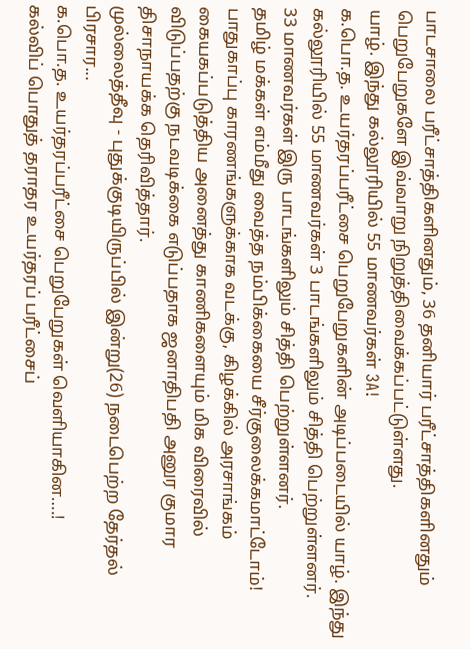பாடசாலை பரீட்சாத்திகளினதும், 36 தனியார் பரீட்சாத்திகளினதும் பெறுபேறுகளே இவ்வாறு நிறுத்திவைக்கப்பட்டுள்ளது.
யாழ். இந்து கல்லூரியில் 55 மாணவர்கள் 3A!
க.பொ.த. உயர்தரப்பரீட்சை பெறுபேறுகளின் அடிப்படையில் யாழ். இந்து கல்லூரியில் 55 மாணவர்கள் 3 பாடங்களிலும் சித்தி பெற்றுள்ளனர்.
33 மாணவர்கள் இரு பாடங்களிலும் சித்தி பெற்றுள்ளனர்.
தமிழ் மக்கள் எம்மீது வைத்த நம்பிக்கையை சீர்குலைக்கமாட்டோம்!
பாதுகாப்பு காரணங்களுக்காக வடக்கு, கிழக்கில் அரசாங்கம் கையகப்படுத்திய அனைத்து காணிகளையும் மிக விரைவில் விடுப்பதற்கு நடவடிக்கை எடுப்பதாக ஜனாதிபதி அனுர குமார திசாநாயக்க தெரிவித்தார்.
முல்லைத்தீவு - புதுக்குடியிருப்பில் இன்று(26) நடைபெற்ற தேர்தல் பிரசார...
க.பொ.த. உயர்தரப்பரீட்சை பெறுபேறுகள் வெளியாகின….!
கல்விப் பொதுத் தராதர உயர்தரப் பரீட்சைப்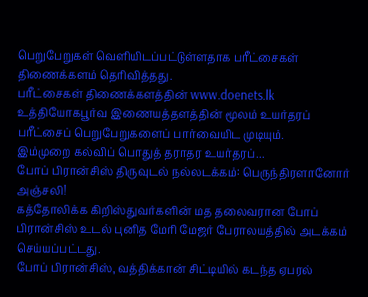பெறுபேறுகள் வௌியிடப்பட்டுள்ளதாக பரீட்சைகள் திணைக்களம் தெரிவித்தது.
பரீட்சைகள் திணைக்களத்தின் www.doenets.lk உத்தியோகபூர்வ இணையத்தளத்தின் மூலம் உயர்தரப் பரீட்சைப் பெறுபேறுகளைப் பார்வையிட முடியும்.
இம்முறை கல்விப் பொதுத் தராதர உயர்தரப்...
போப் பிரான்சிஸ் திருவுடல் நல்லடக்கம்: பெருந்திரளானோர் அஞ்சலி!
கத்தோலிக்க கிறிஸ்துவர்களின் மத தலைவரான போப் பிரான்சிஸ் உடல் புனித மேரி மேஜர் பேராலயத்தில் அடக்கம் செய்யப்பட்டது.
போப் பிரான்சிஸ், வத்திக்கான் சிட்டியில் கடந்த ஏபரல்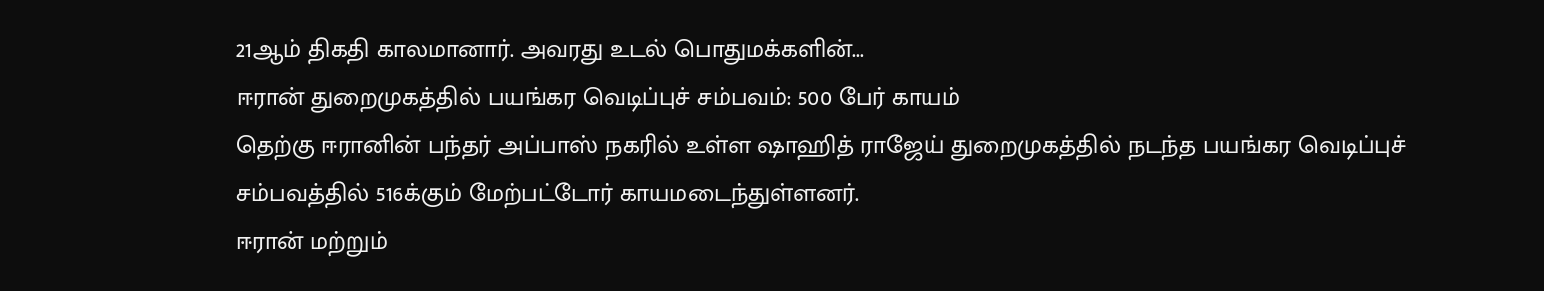21ஆம் திகதி காலமானார். அவரது உடல் பொதுமக்களின்...
ஈரான் துறைமுகத்தில் பயங்கர வெடிப்புச் சம்பவம்: 500 பேர் காயம்
தெற்கு ஈரானின் பந்தர் அப்பாஸ் நகரில் உள்ள ஷாஹித் ராஜேய் துறைமுகத்தில் நடந்த பயங்கர வெடிப்புச் சம்பவத்தில் 516க்கும் மேற்பட்டோர் காயமடைந்துள்ளனர்.
ஈரான் மற்றும்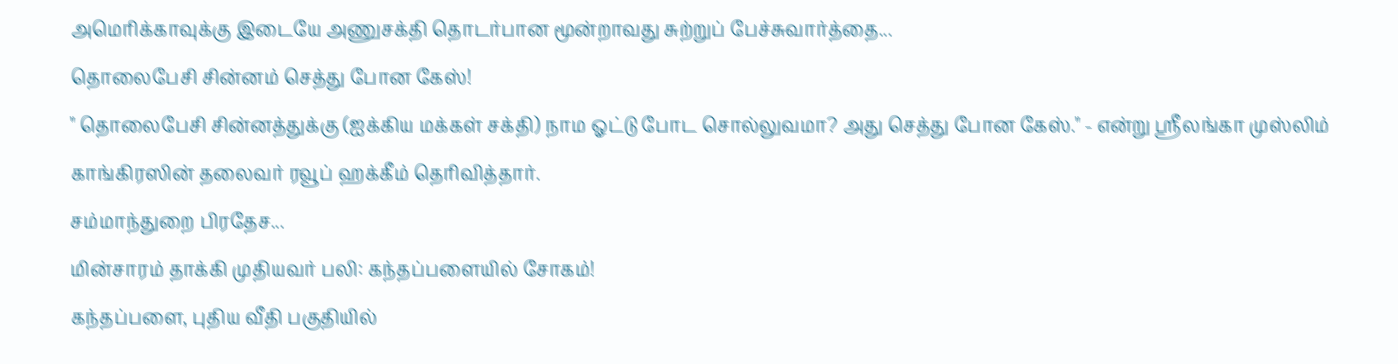அமெரிக்காவுக்கு இடையே அணுசக்தி தொடர்பான மூன்றாவது சுற்றுப் பேச்சுவார்த்தை...
தொலைபேசி சின்னம் செத்து போன கேஸ்!
" தொலைபேசி சின்னத்துக்கு (ஐக்கிய மக்கள் சக்தி) நாம ஓட்டு போட சொல்லுவமா? அது செத்து போன கேஸ்." - என்று ஸ்ரீலங்கா முஸ்லிம் காங்கிரஸின் தலைவர் ரவூப் ஹக்கீம் தெரிவித்தார்.
சம்மாந்துறை பிரதேச...
மின்சாரம் தாக்கி முதியவர் பலி: கந்தப்பளையில் சோகம்!
கந்தப்பளை, புதிய வீதி பகுதியில்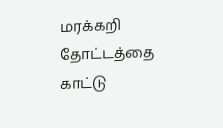மரக்கறி தோட்டத்தை காட்டு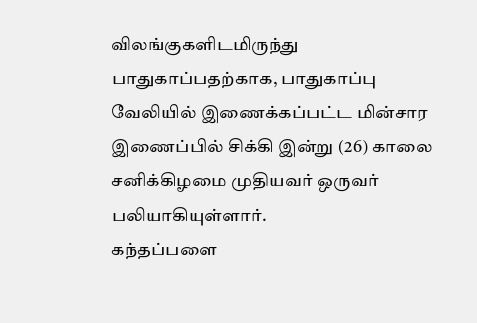விலங்குகளிடமிருந்து பாதுகாப்பதற்காக, பாதுகாப்பு வேலியில் இணைக்கப்பட்ட மின்சார இணைப்பில் சிக்கி இன்று (26) காலை சனிக்கிழமை முதியவர் ஒருவர் பலியாகியுள்ளார்.
கந்தப்பளை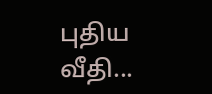புதிய வீதி...